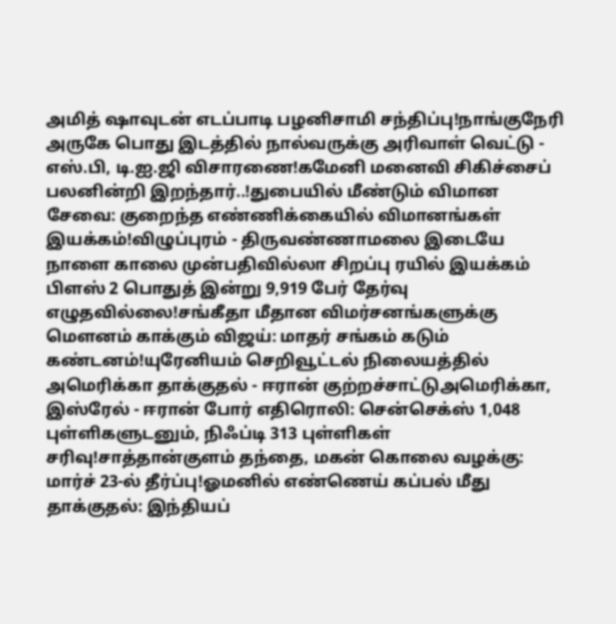அமித் ஷாவுடன் எடப்பாடி பழனிசாமி சந்திப்பு!நாங்குநேரி அருகே பொது இடத்தில் நால்வருக்கு அரிவாள் வெட்டு - எஸ்.பி, டி.ஐ.ஜி விசாரணை!கமேனி மனைவி சிகிச்சைப் பலனின்றி இறந்தார்..!துபையில் மீண்டும் விமான சேவை: குறைந்த எண்ணிக்கையில் விமானங்கள் இயக்கம்!விழுப்புரம் - திருவண்ணாமலை இடையே நாளை காலை முன்பதிவில்லா சிறப்பு ரயில் இயக்கம் பிளஸ் 2 பொதுத் இன்று 9,919 பேர் தேர்வு எழுதவில்லை!சங்கீதா மீதான விமர்சனங்களுக்கு மௌனம் காக்கும் விஜய்: மாதர் சங்கம் கடும் கண்டனம்!யுரேனியம் செறிவூட்டல் நிலையத்தில் அமெரிக்கா தாக்குதல் - ஈரான் குற்றச்சாட்டுஅமெரிக்கா, இஸ்ரேல் - ஈரான் போர் எதிரொலி: சென்செக்ஸ் 1,048 புள்ளிகளுடனும், நிஃப்டி 313 புள்ளிகள் சரிவு!சாத்தான்குளம் தந்தை, மகன் கொலை வழக்கு: மார்ச் 23-ல் தீர்ப்பு!ஓமனில் எண்ணெய் கப்பல் மீது தாக்குதல்: இந்தியப்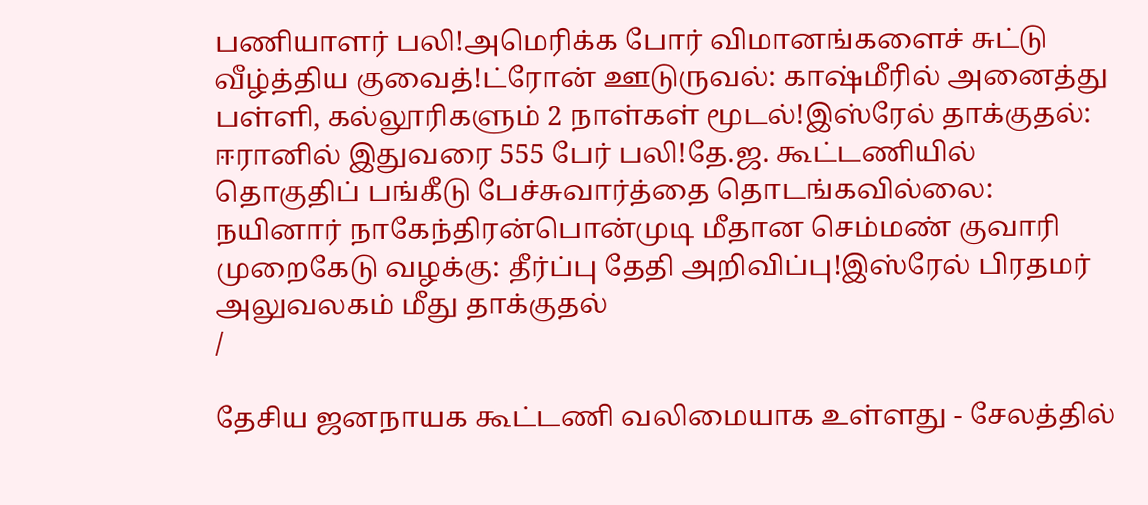பணியாளர் பலி!அமெரிக்க போர் விமானங்களைச் சுட்டு வீழ்த்திய குவைத்!ட்ரோன் ஊடுருவல்: காஷ்மீரில் அனைத்து பள்ளி, கல்லூரிகளும் 2 நாள்கள் மூடல்!இஸ்ரேல் தாக்குதல்: ஈரானில் இதுவரை 555 பேர் பலி!தே.ஜ. கூட்டணியில் தொகுதிப் பங்கீடு பேச்சுவார்த்தை தொடங்கவில்லை: நயினார் நாகேந்திரன்பொன்முடி மீதான செம்மண் குவாரி முறைகேடு வழக்கு: தீர்ப்பு தேதி அறிவிப்பு!இஸ்ரேல் பிரதமர் அலுவலகம் மீது தாக்குதல்
/

தேசிய ஜனநாயக கூட்டணி வலிமையாக உள்ளது - சேலத்தில்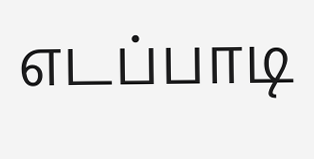எடப்பாடி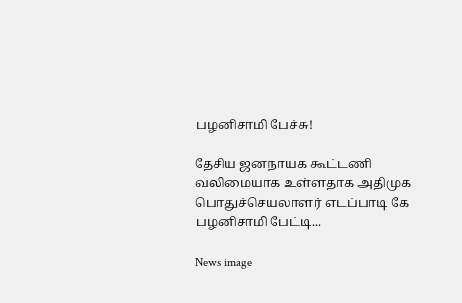பழனிசாமி பேச்சு!

தேசிய ஜனநாயக கூட்டணி வலிமையாக உள்ளதாக அதிமுக பொதுச்செயலாளர் எடப்பாடி கே பழனிசாமி பேட்டி...

News image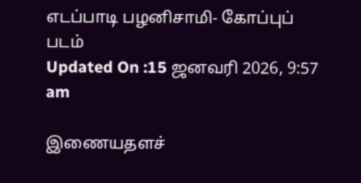எடப்பாடி பழனிசாமி- கோப்புப் படம்
Updated On :15 ஜனவரி 2026, 9:57 am

இணையதளச்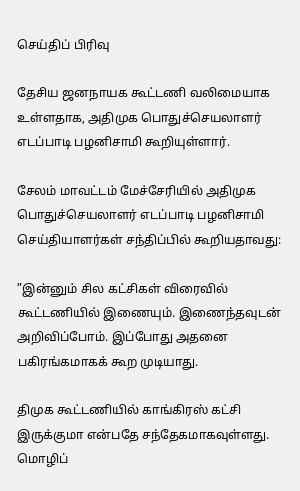செய்திப் பிரிவு

தேசிய ஜனநாயக கூட்டணி வலிமையாக உள்ளதாக, அதிமுக பொதுச்செயலாளர் எடப்பாடி பழனிசாமி கூறியுள்ளார்.

சேலம் மாவட்டம் மேச்சேரியில் அதிமுக பொதுச்செயலாளர் எடப்பாடி பழனிசாமி செய்தியாளர்கள் சந்திப்பில் கூறியதாவது:

”இன்னும் சில கட்சிகள் விரைவில் கூட்டணியில் இணையும். இணைந்தவுடன் அறிவிப்போம். இப்போது அதனை பகிரங்கமாகக் கூற முடியாது.

திமுக கூட்டணியில் காங்கிரஸ் கட்சி இருக்குமா என்பதே சந்தேகமாகவுள்ளது. மொழிப்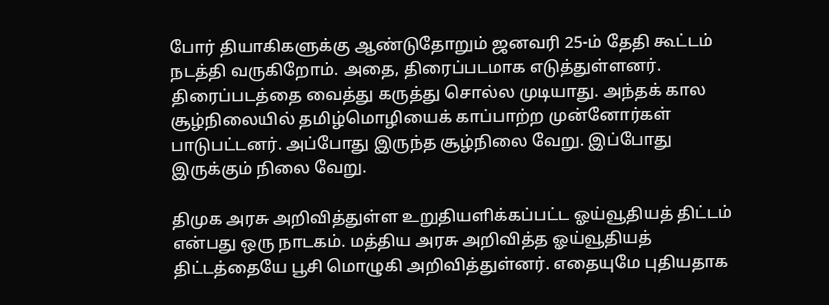போர் தியாகிகளுக்கு ஆண்டுதோறும் ஜனவரி 25-ம் தேதி கூட்டம் நடத்தி வருகிறோம். அதை, திரைப்படமாக எடுத்துள்ளனர். திரைப்படத்தை வைத்து கருத்து சொல்ல முடியாது. அந்தக் கால சூழ்நிலையில் தமிழ்மொழியைக் காப்பாற்ற முன்னோர்கள் பாடுபட்டனர். அப்போது இருந்த சூழ்நிலை வேறு. இப்போது இருக்கும் நிலை வேறு.

திமுக அரசு அறிவித்துள்ள உறுதியளிக்கப்பட்ட ஓய்வூதியத் திட்டம் என்பது ஒரு நாடகம். மத்திய அரசு அறிவித்த ஓய்வூதியத் திட்டத்தையே பூசி மொழுகி அறிவித்துள்னர். எதையுமே புதியதாக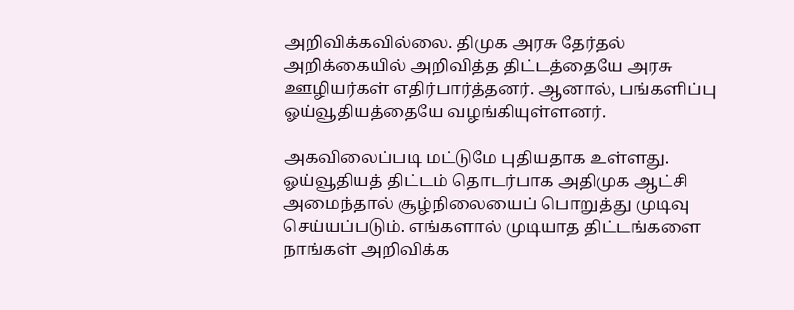அறிவிக்கவில்லை. திமுக அரசு தேர்தல் அறிக்கையில் அறிவித்த திட்டத்தையே அரசு ஊழியர்கள் எதிர்பார்த்தனர். ஆனால், பங்களிப்பு ஓய்வூதியத்தையே வழங்கியுள்ளனர்.

அகவிலைப்படி மட்டுமே புதியதாக உள்ளது. ஓய்வூதியத் திட்டம் தொடர்பாக அதிமுக ஆட்சி அமைந்தால் சூழ்நிலையைப் பொறுத்து முடிவு செய்யப்படும். எங்களால் முடியாத திட்டங்களை நாங்கள் அறிவிக்க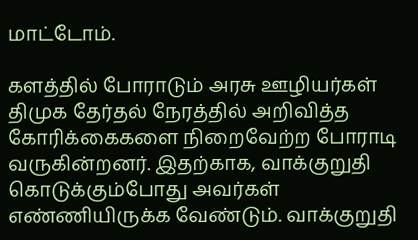மாட்டோம்.

களத்தில் போராடும் அரசு ஊழியர்கள் திமுக தேர்தல் நேரத்தில் அறிவித்த கோரிக்கைகளை நிறைவேற்ற போராடி வருகின்றனர். இதற்காக, வாக்குறுதி கொடுக்கும்போது அவர்கள் எண்ணியிருக்க வேண்டும். வாக்குறுதி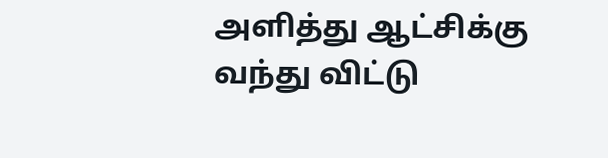அளித்து ஆட்சிக்கு வந்து விட்டு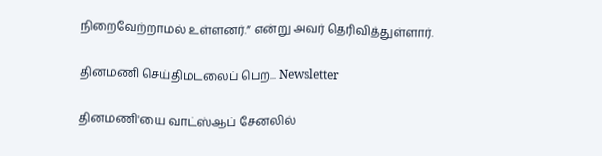நிறைவேற்றாமல் உள்ளனர்.” என்று அவர் தெரிவித்துள்ளார்.

தினமணி செய்திமடலைப் பெற... Newsletter

தினமணி'யை வாட்ஸ்ஆப் சேனலில்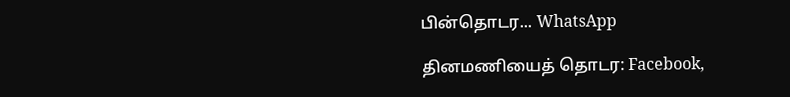பின்தொடர... WhatsApp

தினமணியைத் தொடர: Facebook,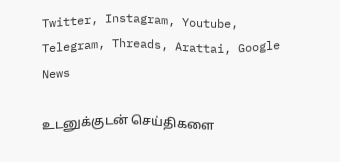Twitter, Instagram, Youtube, Telegram, Threads, Arattai, Google News

உடனுக்குடன் செய்திகளை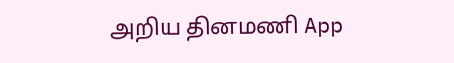அறிய தினமணி App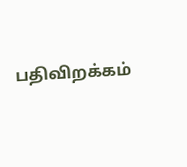பதிவிறக்கம்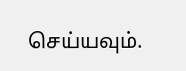செய்யவும்.